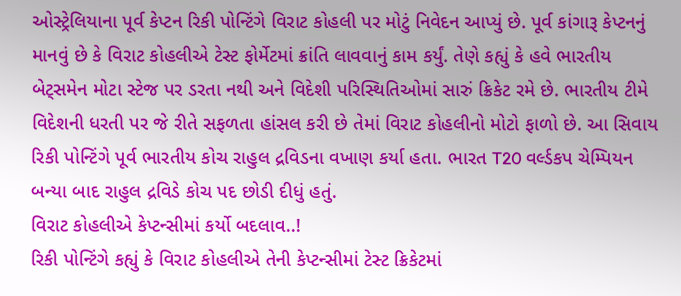ઓસ્ટ્રેલિયાના પૂર્વ કેપ્ટન રિકી પોન્ટિંગે વિરાટ કોહલી પર મોટું નિવેદન આપ્યું છે. પૂર્વ કાંગારૂ કેપ્ટનનું માનવું છે કે વિરાટ કોહલીએ ટેસ્ટ ફોર્મેટમાં ક્રાંતિ લાવવાનું કામ કર્યું. તેણે કહ્યું કે હવે ભારતીય બેટ્સમેન મોટા સ્ટેજ પર ડરતા નથી અને વિદેશી પરિસ્થિતિઓમાં સારું ક્રિકેટ રમે છે. ભારતીય ટીમે વિદેશની ધરતી પર જે રીતે સફળતા હાંસલ કરી છે તેમાં વિરાટ કોહલીનો મોટો ફાળો છે. આ સિવાય રિકી પોન્ટિંગે પૂર્વ ભારતીય કોચ રાહુલ દ્રવિડના વખાણ કર્યા હતા. ભારત T20 વર્લ્ડકપ ચેમ્પિયન બન્યા બાદ રાહુલ દ્રવિડે કોચ પદ છોડી દીધું હતું.
વિરાટ કોહલીએ કેપ્ટન્સીમાં કર્યો બદલાવ..!
રિકી પોન્ટિંગે કહ્યું કે વિરાટ કોહલીએ તેની કેપ્ટન્સીમાં ટેસ્ટ ક્રિકેટમાં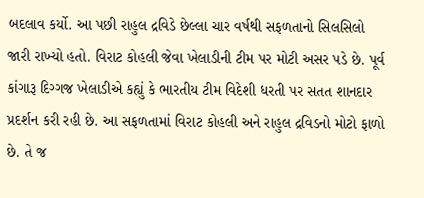બદલાવ કર્યો. આ પછી રાહુલ દ્રવિડે છેલ્લા ચાર વર્ષથી સફળતાનો સિલસિલો જારી રાખ્યો હતો. વિરાટ કોહલી જેવા ખેલાડીની ટીમ પર મોટી અસર પડે છે. પૂર્વ કાંગારૂ દિગ્ગજ ખેલાડીએ કહ્યું કે ભારતીય ટીમ વિદેશી ધરતી પર સતત શાનદાર પ્રદર્શન કરી રહી છે. આ સફળતામાં વિરાટ કોહલી અને રાહુલ દ્રવિડનો મોટો ફાળો છે. તે જ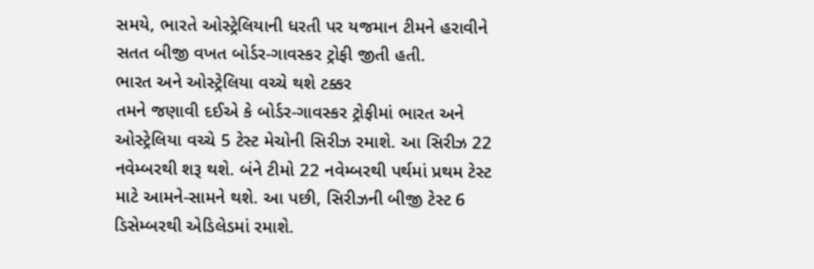સમયે, ભારતે ઓસ્ટ્રેલિયાની ધરતી પર યજમાન ટીમને હરાવીને સતત બીજી વખત બોર્ડર-ગાવસ્કર ટ્રોફી જીતી હતી.
ભારત અને ઓસ્ટ્રેલિયા વચ્ચે થશે ટક્કર
તમને જણાવી દઈએ કે બોર્ડર-ગાવસ્કર ટ્રોફીમાં ભારત અને ઓસ્ટ્રેલિયા વચ્ચે 5 ટેસ્ટ મેચોની સિરીઝ રમાશે. આ સિરીઝ 22 નવેમ્બરથી શરૂ થશે. બંને ટીમો 22 નવેમ્બરથી પર્થમાં પ્રથમ ટેસ્ટ માટે આમને-સામને થશે. આ પછી, સિરીઝની બીજી ટેસ્ટ 6 ડિસેમ્બરથી એડિલેડમાં રમાશે.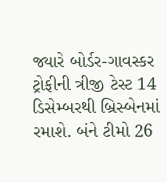જ્યારે બોર્ડર-ગાવસ્કર ટ્રોફીની ત્રીજી ટેસ્ટ 14 ડિસેમ્બરથી બ્રિસ્બેનમાં રમાશે. બંને ટીમો 26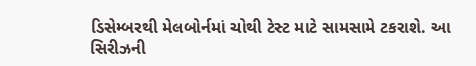ડિસેમ્બરથી મેલબોર્નમાં ચોથી ટેસ્ટ માટે સામસામે ટકરાશે. આ સિરીઝની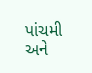પાંચમી અને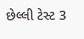છેલ્લી ટેસ્ટ 3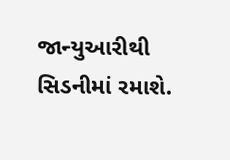જાન્યુઆરીથી સિડનીમાં રમાશે.